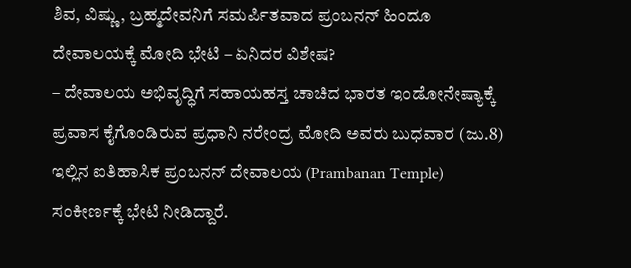ಶಿವ, ವಿಷ್ಣು, ಬ್ರಹ್ಮದೇವನಿಗೆ ಸಮರ್ಪಿತವಾದ ಪ್ರಂಬನನ್ ಹಿಂದೂ ದೇವಾಲಯಕ್ಕೆ ಮೋದಿ ಭೇಟಿ – ಏನಿದರ ವಿಶೇಷ?
– ದೇವಾಲಯ ಅಭಿವೃದ್ಧಿಗೆ ಸಹಾಯಹಸ್ತ ಚಾಚಿದ ಭಾರತ ಇಂಡೋನೇಷ್ಯಾಕ್ಕೆ ಪ್ರವಾಸ ಕೈಗೊಂಡಿರುವ ಪ್ರಧಾನಿ ನರೇಂದ್ರ ಮೋದಿ ಅವರು ಬುಧವಾರ (ಜು.8) ಇಲ್ಲಿನ ಐತಿಹಾಸಿಕ ಪ್ರಂಬನನ್ ದೇವಾಲಯ (Prambanan Temple) ಸಂಕೀರ್ಣಕ್ಕೆ ಭೇಟಿ ನೀಡಿದ್ದಾರೆ.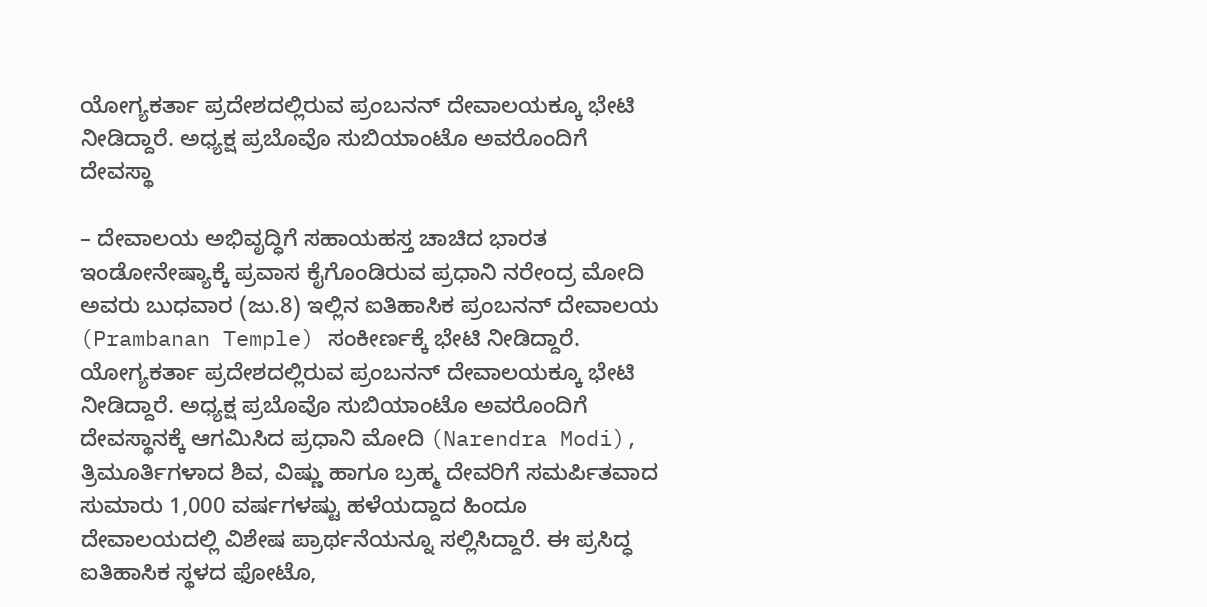ಯೋಗ್ಯಕರ್ತಾ ಪ್ರದೇಶದಲ್ಲಿರುವ ಪ್ರಂಬನನ್ ದೇವಾಲಯಕ್ಕೂ ಭೇಟಿ ನೀಡಿದ್ದಾರೆ. ಅಧ್ಯಕ್ಷ ಪ್ರಬೊವೊ ಸುಬಿಯಾಂಟೊ ಅವರೊಂದಿಗೆ ದೇವಸ್ಥಾ

– ದೇವಾಲಯ ಅಭಿವೃದ್ಧಿಗೆ ಸಹಾಯಹಸ್ತ ಚಾಚಿದ ಭಾರತ ಇಂಡೋನೇಷ್ಯಾಕ್ಕೆ ಪ್ರವಾಸ ಕೈಗೊಂಡಿರುವ ಪ್ರಧಾನಿ ನರೇಂದ್ರ ಮೋದಿ ಅವರು ಬುಧವಾರ (ಜು.8) ಇಲ್ಲಿನ ಐತಿಹಾಸಿಕ ಪ್ರಂಬನನ್ ದೇವಾಲಯ (Prambanan Temple) ಸಂಕೀರ್ಣಕ್ಕೆ ಭೇಟಿ ನೀಡಿದ್ದಾರೆ. ಯೋಗ್ಯಕರ್ತಾ ಪ್ರದೇಶದಲ್ಲಿರುವ ಪ್ರಂಬನನ್ ದೇವಾಲಯಕ್ಕೂ ಭೇಟಿ ನೀಡಿದ್ದಾರೆ. ಅಧ್ಯಕ್ಷ ಪ್ರಬೊವೊ ಸುಬಿಯಾಂಟೊ ಅವರೊಂದಿಗೆ ದೇವಸ್ಥಾನಕ್ಕೆ ಆಗಮಿಸಿದ ಪ್ರಧಾನಿ ಮೋದಿ (Narendra Modi), ತ್ರಿಮೂರ್ತಿಗಳಾದ ಶಿವ, ವಿಷ್ಣು ಹಾಗೂ ಬ್ರಹ್ಮ ದೇವರಿಗೆ ಸಮರ್ಪಿತವಾದ ಸುಮಾರು 1,000 ವರ್ಷಗಳಷ್ಟು ಹಳೆಯದ್ದಾದ ಹಿಂದೂ ದೇವಾಲಯದಲ್ಲಿ ವಿಶೇಷ ಪ್ರಾರ್ಥನೆಯನ್ನೂ ಸಲ್ಲಿಸಿದ್ದಾರೆ. ಈ ಪ್ರಸಿದ್ಧ ಐತಿಹಾಸಿಕ ಸ್ಥಳದ ಫೋಟೊ,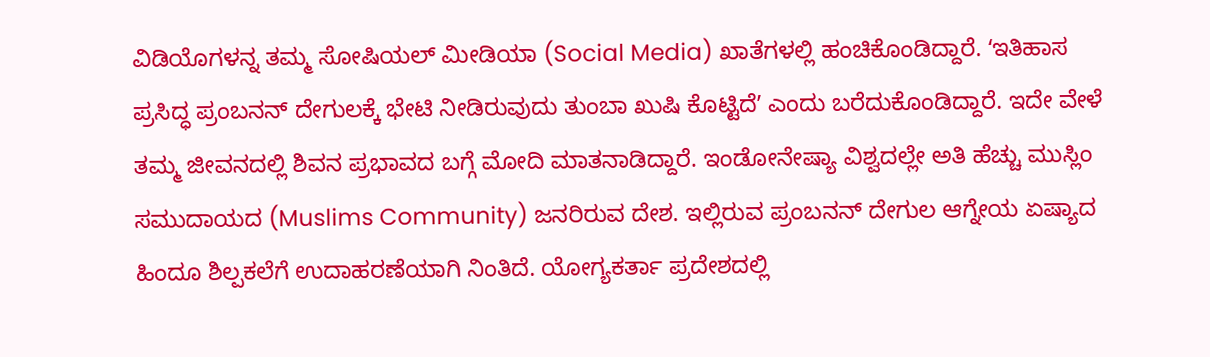ವಿಡಿಯೊಗಳನ್ನ ತಮ್ಮ ಸೋಷಿಯಲ್ ಮೀಡಿಯಾ (Social Media) ಖಾತೆಗಳಲ್ಲಿ ಹಂಚಿಕೊಂಡಿದ್ದಾರೆ. ʻಇತಿಹಾಸ ಪ್ರಸಿದ್ಧ ಪ್ರಂಬನನ್ ದೇಗುಲಕ್ಕೆ ಭೇಟಿ ನೀಡಿರುವುದು ತುಂಬಾ ಖುಷಿ ಕೊಟ್ಟಿದೆʼ ಎಂದು ಬರೆದುಕೊಂಡಿದ್ದಾರೆ. ಇದೇ ವೇಳೆ ತಮ್ಮ ಜೀವನದಲ್ಲಿ ಶಿವನ ಪ್ರಭಾವದ ಬಗ್ಗೆ ಮೋದಿ ಮಾತನಾಡಿದ್ದಾರೆ. ಇಂಡೋನೇಷ್ಯಾ ವಿಶ್ವದಲ್ಲೇ ಅತಿ ಹೆಚ್ಚು ಮುಸ್ಲಿಂ ಸಮುದಾಯದ (Muslims Community) ಜನರಿರುವ ದೇಶ. ಇಲ್ಲಿರುವ ಪ್ರಂಬನನ್ ದೇಗುಲ ಆಗ್ನೇಯ ಏಷ್ಯಾದ ಹಿಂದೂ ಶಿಲ್ಪಕಲೆಗೆ ಉದಾಹರಣೆಯಾಗಿ ನಿಂತಿದೆ. ಯೋಗ್ಯಕರ್ತಾ ಪ್ರದೇಶದಲ್ಲಿ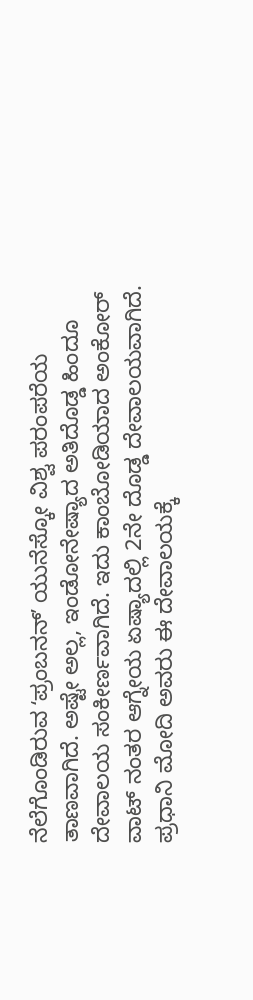ನೆಲೆಗೊಂಡಿರುವ ʻಪ್ರಂಬನನ್ʼ ಯುನೆಸ್ಕೋ ವಿಶ್ವ ಪರಂಪರೆಯ ತಾಣವಾಗಿದೆ. ಅಷ್ಟೇ ಅಲ್ಲ, ಇಂಡೋನೇಷ್ಯಾದ ಅತಿದೊಡ್ಡ ಹಿಂದೂ ದೇವಾಲಯ ಸಂಕೀರ್ಣವಾಗಿದೆ. ಇದು ಕಾಂಬೋಡಿಯಾದ ಅಂಕೋರ್ ವಾಟ್ ನಂತರ ಆಗ್ನೇಯ ಏಷ್ಯಾದಲ್ಲಿ 2ನೇ ದೊಡ್ಡ ದೇವಾಲಯವಾಗಿದೆ. ಪ್ರಧಾನಿ ಮೋದಿ ಅವರು ಈ ದೇವಾಲಯಕ್ಕೆ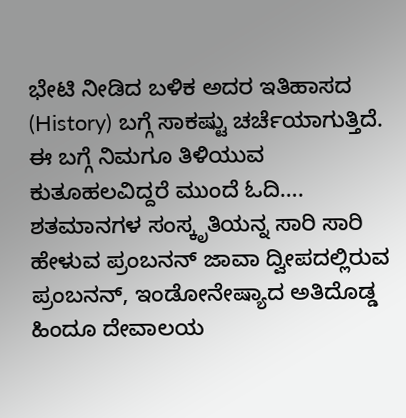ಭೇಟಿ ನೀಡಿದ ಬಳಿಕ ಅದರ ಇತಿಹಾಸದ (History) ಬಗ್ಗೆ ಸಾಕಷ್ಟು ಚರ್ಚೆಯಾಗುತ್ತಿದೆ. ಈ ಬಗ್ಗೆ ನಿಮಗೂ ತಿಳಿಯುವ ಕುತೂಹಲವಿದ್ದರೆ ಮುಂದೆ ಓದಿ…. ಶತಮಾನಗಳ ಸಂಸ್ಕೃತಿಯನ್ನ ಸಾರಿ ಸಾರಿ ಹೇಳುವ ಪ್ರಂಬನನ್ ಜಾವಾ ದ್ವೀಪದಲ್ಲಿರುವ ಪ್ರಂಬನನ್, ಇಂಡೋನೇಷ್ಯಾದ ಅತಿದೊಡ್ಡ ಹಿಂದೂ ದೇವಾಲಯ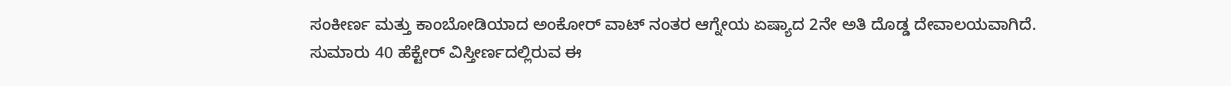ಸಂಕೀರ್ಣ ಮತ್ತು ಕಾಂಬೋಡಿಯಾದ ಅಂಕೋರ್ ವಾಟ್ ನಂತರ ಆಗ್ನೇಯ ಏಷ್ಯಾದ 2ನೇ ಅತಿ ದೊಡ್ಡ ದೇವಾಲಯವಾಗಿದೆ. ಸುಮಾರು 40 ಹೆಕ್ಟೇರ್ ವಿಸ್ತೀರ್ಣದಲ್ಲಿರುವ ಈ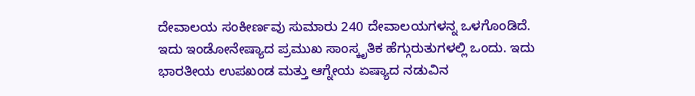ದೇವಾಲಯ ಸಂಕೀರ್ಣವು ಸುಮಾರು 240 ದೇವಾಲಯಗಳನ್ನ ಒಳಗೊಂಡಿದೆ. ಇದು ಇಂಡೋನೇಷ್ಯಾದ ಪ್ರಮುಖ ಸಾಂಸ್ಕೃತಿಕ ಹೆಗ್ಗುರುತುಗಳಲ್ಲಿ ಒಂದು. ಇದು ಭಾರತೀಯ ಉಪಖಂಡ ಮತ್ತು ಆಗ್ನೇಯ ಏಷ್ಯಾದ ನಡುವಿನ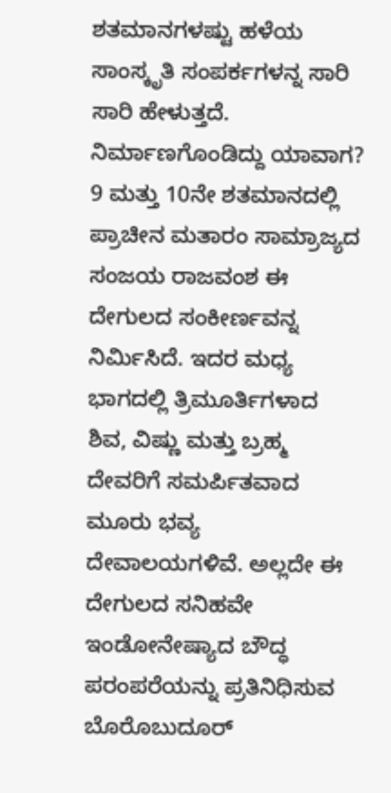ಶತಮಾನಗಳಷ್ಟು ಹಳೆಯ ಸಾಂಸ್ಕೃತಿ ಸಂಪರ್ಕಗಳನ್ನ ಸಾರಿ ಸಾರಿ ಹೇಳುತ್ತದೆ. ನಿರ್ಮಾಣಗೊಂಡಿದ್ದು ಯಾವಾಗ? 9 ಮತ್ತು 10ನೇ ಶತಮಾನದಲ್ಲಿ ಪ್ರಾಚೀನ ಮತಾರಂ ಸಾಮ್ರಾಜ್ಯದ ಸಂಜಯ ರಾಜವಂಶ ಈ ದೇಗುಲದ ಸಂಕೀರ್ಣವನ್ನ ನಿರ್ಮಿಸಿದೆ. ಇದರ ಮಧ್ಯ ಭಾಗದಲ್ಲಿ ತ್ರಿಮೂರ್ತಿಗಳಾದ ಶಿವ, ವಿಷ್ಣು ಮತ್ತು ಬ್ರಹ್ಮ ದೇವರಿಗೆ ಸಮರ್ಪಿತವಾದ ಮೂರು ಭವ್ಯ ದೇವಾಲಯಗಳಿವೆ. ಅಲ್ಲದೇ ಈ ದೇಗುಲದ ಸನಿಹವೇ ಇಂಡೋನೇಷ್ಯಾದ ಬೌದ್ಧ ಪರಂಪರೆಯನ್ನು ಪ್ರತಿನಿಧಿಸುವ ಬೊರೊಬುದೂರ್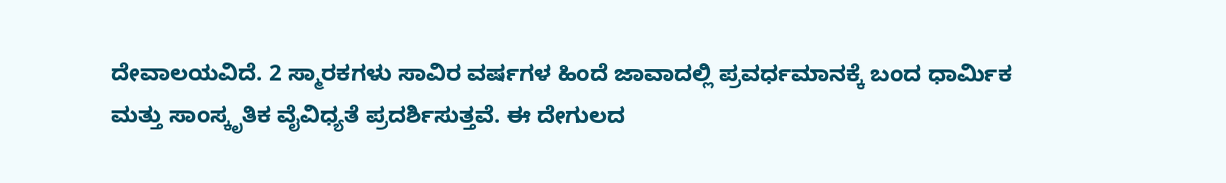ದೇವಾಲಯವಿದೆ. 2 ಸ್ಮಾರಕಗಳು ಸಾವಿರ ವರ್ಷಗಳ ಹಿಂದೆ ಜಾವಾದಲ್ಲಿ ಪ್ರವರ್ಧಮಾನಕ್ಕೆ ಬಂದ ಧಾರ್ಮಿಕ ಮತ್ತು ಸಾಂಸ್ಕೃತಿಕ ವೈವಿಧ್ಯತೆ ಪ್ರದರ್ಶಿಸುತ್ತವೆ. ಈ ದೇಗುಲದ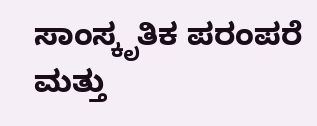ಸಾಂಸ್ಕೃತಿಕ ಪರಂಪರೆ ಮತ್ತು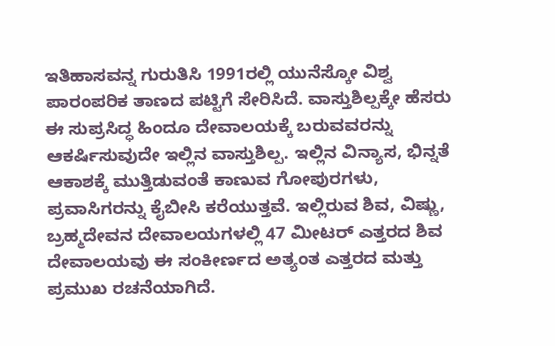ಇತಿಹಾಸವನ್ನ ಗುರುತಿಸಿ 1991ರಲ್ಲಿ ಯುನೆಸ್ಕೋ ವಿಶ್ವ ಪಾರಂಪರಿಕ ತಾಣದ ಪಟ್ಟಿಗೆ ಸೇರಿಸಿದೆ. ವಾಸ್ತುಶಿಲ್ಪಕ್ಕೇ ಹೆಸರು ಈ ಸುಪ್ರಸಿದ್ಧ ಹಿಂದೂ ದೇವಾಲಯಕ್ಕೆ ಬರುವವರನ್ನು ಆಕರ್ಷಿಸುವುದೇ ಇಲ್ಲಿನ ವಾಸ್ತುಶಿಲ್ಪ. ಇಲ್ಲಿನ ವಿನ್ಯಾಸ, ಭಿನ್ನತೆ ಆಕಾಶಕ್ಕೆ ಮುತ್ತಿಡುವಂತೆ ಕಾಣುವ ಗೋಪುರಗಳು, ಪ್ರವಾಸಿಗರನ್ನು ಕೈಬೀಸಿ ಕರೆಯುತ್ತವೆ. ಇಲ್ಲಿರುವ ಶಿವ, ವಿಷ್ಣು, ಬ್ರಹ್ಮದೇವನ ದೇವಾಲಯಗಳಲ್ಲಿ 47 ಮೀಟರ್ ಎತ್ತರದ ಶಿವ ದೇವಾಲಯವು ಈ ಸಂಕೀರ್ಣದ ಅತ್ಯಂತ ಎತ್ತರದ ಮತ್ತು ಪ್ರಮುಖ ರಚನೆಯಾಗಿದೆ.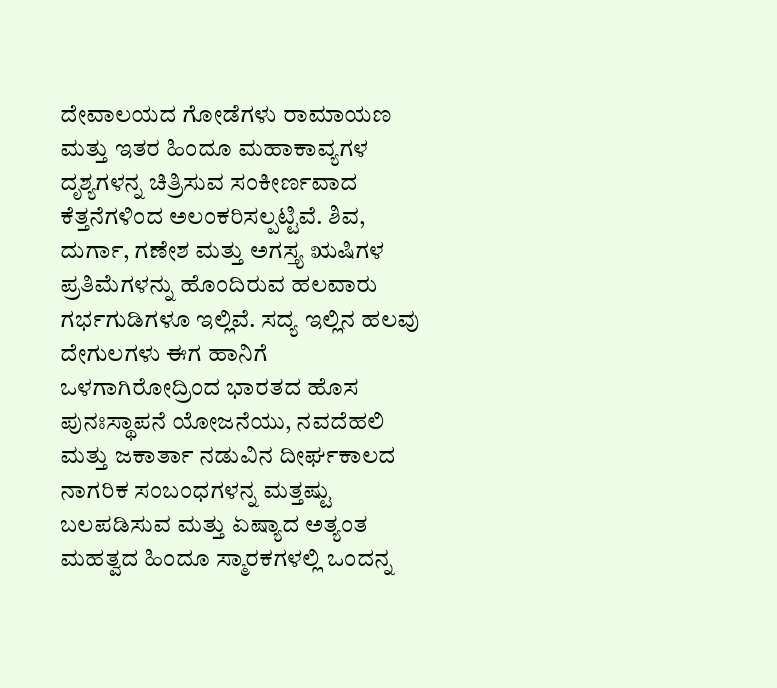ದೇವಾಲಯದ ಗೋಡೆಗಳು ರಾಮಾಯಣ ಮತ್ತು ಇತರ ಹಿಂದೂ ಮಹಾಕಾವ್ಯಗಳ ದೃಶ್ಯಗಳನ್ನ ಚಿತ್ರಿಸುವ ಸಂಕೀರ್ಣವಾದ ಕೆತ್ತನೆಗಳಿಂದ ಅಲಂಕರಿಸಲ್ಪಟ್ಟಿವೆ. ಶಿವ, ದುರ್ಗಾ, ಗಣೇಶ ಮತ್ತು ಅಗಸ್ತ್ಯ ಋಷಿಗಳ ಪ್ರತಿಮೆಗಳನ್ನು ಹೊಂದಿರುವ ಹಲವಾರು ಗರ್ಭಗುಡಿಗಳೂ ಇಲ್ಲಿವೆ. ಸದ್ಯ ಇಲ್ಲಿನ ಹಲವು ದೇಗುಲಗಳು ಈಗ ಹಾನಿಗೆ ಒಳಗಾಗಿರೋದ್ರಿಂದ ಭಾರತದ ಹೊಸ ಪುನಃಸ್ಥಾಪನೆ ಯೋಜನೆಯು, ನವದೆಹಲಿ ಮತ್ತು ಜಕಾರ್ತಾ ನಡುವಿನ ದೀರ್ಘಕಾಲದ ನಾಗರಿಕ ಸಂಬಂಧಗಳನ್ನ ಮತ್ತಷ್ಟು ಬಲಪಡಿಸುವ ಮತ್ತು ಏಷ್ಯಾದ ಅತ್ಯಂತ ಮಹತ್ವದ ಹಿಂದೂ ಸ್ಮಾರಕಗಳಲ್ಲಿ ಒಂದನ್ನ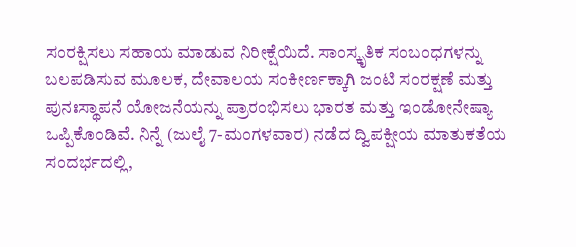ಸಂರಕ್ಷಿಸಲು ಸಹಾಯ ಮಾಡುವ ನಿರೀಕ್ಷೆಯಿದೆ. ಸಾಂಸ್ಕೃತಿಕ ಸಂಬಂಧಗಳನ್ನು ಬಲಪಡಿಸುವ ಮೂಲಕ, ದೇವಾಲಯ ಸಂಕೀರ್ಣಕ್ಕಾಗಿ ಜಂಟಿ ಸಂರಕ್ಷಣೆ ಮತ್ತು ಪುನಃಸ್ಥಾಪನೆ ಯೋಜನೆಯನ್ನು ಪ್ರಾರಂಭಿಸಲು ಭಾರತ ಮತ್ತು ಇಂಡೋನೇಷ್ಯಾ ಒಪ್ಪಿಕೊಂಡಿವೆ. ನಿನ್ನೆ (ಜುಲೈ 7-ಮಂಗಳವಾರ) ನಡೆದ ದ್ವಿಪಕ್ಷೀಯ ಮಾತುಕತೆಯ ಸಂದರ್ಭದಲ್ಲಿ,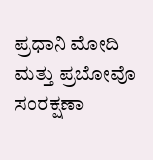ಪ್ರಧಾನಿ ಮೋದಿ ಮತ್ತು ಪ್ರಬೋವೊ ಸಂರಕ್ಷಣಾ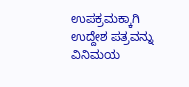ಉಪಕ್ರಮಕ್ಕಾಗಿ ಉದ್ದೇಶ ಪತ್ರವನ್ನು ವಿನಿಮಯ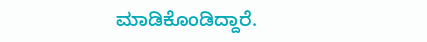ಮಾಡಿಕೊಂಡಿದ್ದಾರೆ.